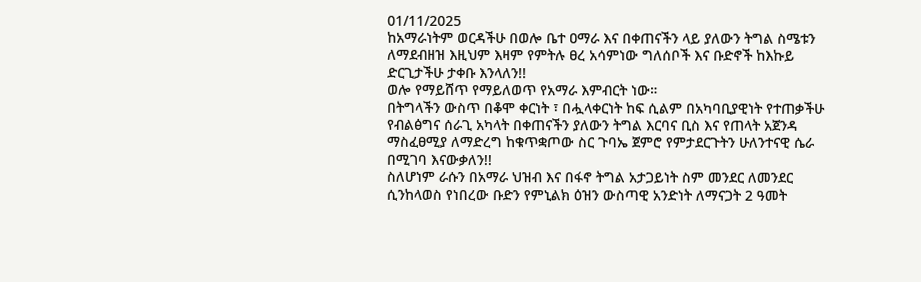01/11/2025
ከአማራነትም ወርዳችሁ በወሎ ቤተ ዐማራ እና በቀጠናችን ላይ ያለውን ትግል ስሜቱን ለማደብዘዝ እዚህም እዛም የምትሉ ፀረ አሳምነው ግለሰቦች እና ቡድኖች ከእኩይ ድርጊታችሁ ታቀቡ እንላለን!!
ወሎ የማይሸጥ የማይለወጥ የአማራ እምብርት ነው።
በትግላችን ውስጥ በቆሞ ቀርነት ፣ በሗላቀርነት ከፍ ሲልም በአካባቢያዊነት የተጠቃችሁ የብልፅግና ሰራጊ አካላት በቀጠናችን ያለውን ትግል እርባና ቢስ እና የጠላት አጀንዳ ማስፈፀሚያ ለማድረግ ከቁጥቋጦው ስር ጉባኤ ጀምሮ የምታደርጉትን ሁለንተናዊ ሴራ በሚገባ እናውቃለን!!
ስለሆነም ራሱን በአማራ ህዝብ እና በፋኖ ትግል አታጋይነት ስም መንደር ለመንደር ሲንከላወስ የነበረው ቡድን የምኒልክ ዕዝን ውስጣዊ አንድነት ለማናጋት 2 ዓመት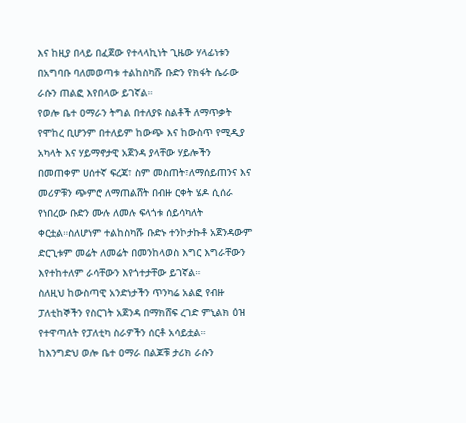እና ከዚያ በላይ በፈጀው የተላላኪነት ጊዜው ሃላፊነቱን በአግባቡ ባለመወጣቱ ተልከስካሹ ቡድን የክፋት ሴራው ራሱን ጠልፎ እየበላው ይገኛል።
የወሎ ቤተ ዐማራን ትግል በተለያዩ ስልቶች ለማጥቃት የሞከረ ቢሆንም በተለይም ከውጭ እና ከውስጥ የሚዲያ አካላት እና ሃይማኖታዊ አጀንዳ ያላቸው ሃይሎችን በመጠቀም ሀሰተኛ ፍረጃ፣ ስም መስጠት፣ለማሰይጠንና እና መሪዎቹን ጭምሮ ለማጠልሸት በብዙ ርቀት ሄዶ ሲሰራ የነበረው ቡድን ሙሉ ለመሉ ፍላጎቱ ሰይሳካለት ቀርቷል።ስለሆነም ተልከስካሹ ቡድኑ ተንኮታኩቶ አጀንዳውም ድርጊቱም መሬት ለመሬት በመንከላወስ እግር እግራቸውን እየተከተለም ራሳቸውን እየጎተታቸው ይገኛል።
ስለዚህ ከውስጣዊ አንድነታችን ጥንካሬ አልፎ የብዙ ፓለቲከኞችን የስርገት አጀንዳ በማክሸፍ ረገድ ምኒልክ ዕዝ የተዋጣለት የፓለቲካ ስራዎችን ሰርቶ አሳይቷል።
ከእንግድህ ወሎ ቤተ ዐማራ በልጆቹ ታሪክ ራሱን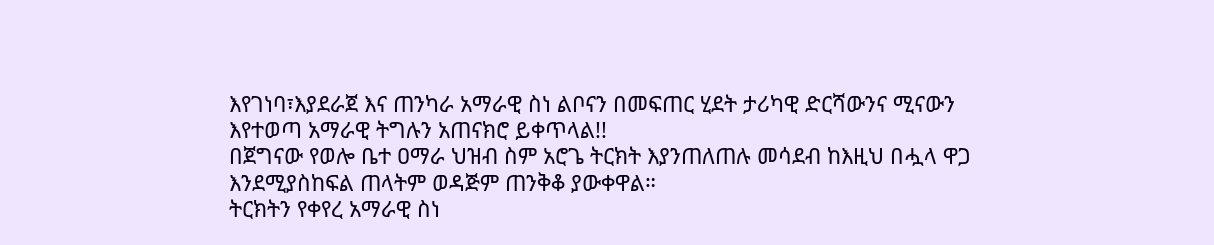እየገነባ፣እያደራጀ እና ጠንካራ አማራዊ ስነ ልቦናን በመፍጠር ሂደት ታሪካዊ ድርሻውንና ሚናውን እየተወጣ አማራዊ ትግሉን አጠናክሮ ይቀጥላል!!
በጀግናው የወሎ ቤተ ዐማራ ህዝብ ስም አሮጌ ትርክት እያንጠለጠሉ መሳደብ ከእዚህ በሗላ ዋጋ እንደሚያስከፍል ጠላትም ወዳጅም ጠንቅቆ ያውቀዋል።
ትርክትን የቀየረ አማራዊ ስነ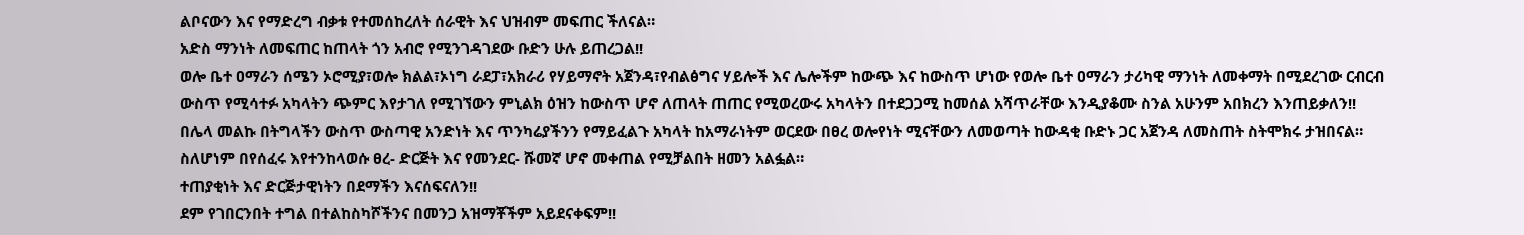ልቦናውን እና የማድረግ ብቃቱ የተመሰከረለት ሰራዊት እና ህዝብም መፍጠር ችለናል።
አድስ ማንነት ለመፍጠር ከጠላት ጎን አብሮ የሚንገዳገደው ቡድን ሁሉ ይጠረጋል!!
ወሎ ቤተ ዐማራን ሰሜን ኦሮሚያ፣ወሎ ክልል፣ኦነግ ራደፓ፣አክራሪ የሃይማኖት አጀንዳ፣የብልፅግና ሃይሎች እና ሌሎችም ከውጭ እና ከውስጥ ሆነው የወሎ ቤተ ዐማራን ታሪካዊ ማንነት ለመቀማት በሚደረገው ርብርብ ውስጥ የሚሳተፉ አካላትን ጭምር እየታገለ የሚገኘውን ምኒልክ ዕዝን ከውስጥ ሆኖ ለጠላት ጠጠር የሚወረውሩ አካላትን በተደጋጋሚ ከመሰል አሻጥራቸው እንዲያቆሙ ስንል አሁንም አበክረን እንጠይቃለን!!
በሌላ መልኩ በትግላችን ውስጥ ውስጣዊ አንድነት እና ጥንካሬያችንን የማይፈልጉ አካላት ከአማራነትም ወርደው በፀረ ወሎየነት ሚናቸውን ለመወጣት ከውዳቂ ቡድኑ ጋር አጀንዳ ለመስጠት ስትሞክሩ ታዝበናል።
ስለሆነም በየሰፈሩ እየተንከላወሱ ፀረ- ድርጅት እና የመንደር- ሹመኛ ሆኖ መቀጠል የሚቻልበት ዘመን አልፏል።
ተጠያቂነት እና ድርጅታዊነትን በደማችን እናሰፍናለን!!
ደም የገበርንበት ተግል በተልከስካሾችንና በመንጋ አዝማቾችም አይደናቀፍም!!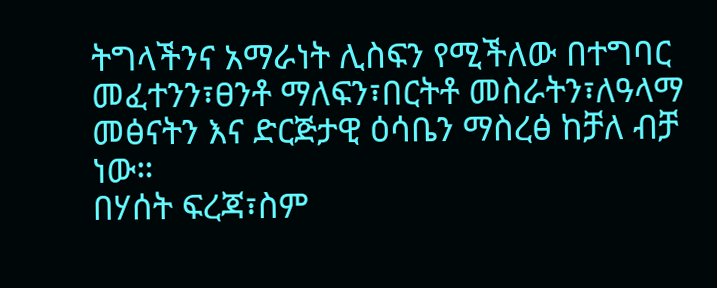ትግላችንና አማራነት ሊስፍን የሚችለው በተግባር መፈተንን፣ፀንቶ ማለፍን፣በርትቶ መስራትን፣ለዓላማ መፅናትን እና ድርጅታዊ ዕሳቤን ማስረፅ ከቻለ ብቻ ነው።
በሃሰት ፍረጃ፣ስም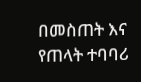በመስጠት እና የጠላት ተባባሪ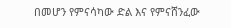በመሆን የምናሳካው ድል እና የምናሸንፈው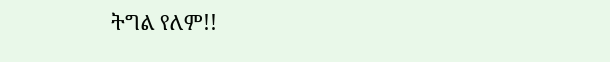ትግል የለም!!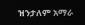ዝንታለም አማራ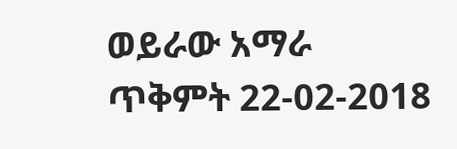ወይራው አማራ
ጥቅምት 22-02-2018